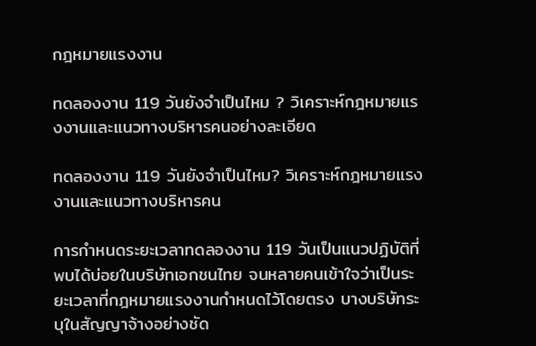กฎหมายแรงงาน

ทดลองงาน 119 วันยังจำเป็นไหม ? วิเคราะห์กฎหมายแรงงานและแนวทางบริหารคนอย่างละเอียด

ทดลองงาน 119 วันยังจำเป็นไหม? วิเคราะห์กฎหมายแรงงานและแนวทางบริหารคน

การกำหนดระยะเวลาทดลองงาน 119 วันเป็นแนวปฏิบัติที่พบได้บ่อยในบริษัทเอกชนไทย จนหลายคนเข้าใจว่าเป็นระยะเวลาที่กฎหมายแรงงานกำหนดไว้โดยตรง บางบริษัทระบุในสัญญาจ้างอย่างชัด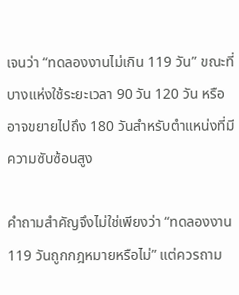เจนว่า “ทดลองงานไม่เกิน 119 วัน” ขณะที่บางแห่งใช้ระยะเวลา 90 วัน 120 วัน หรืออาจขยายไปถึง 180 วันสำหรับตำแหน่งที่มีความซับซ้อนสูง

คำถามสำคัญจึงไม่ใช่เพียงว่า “ทดลองงาน 119 วันถูกกฎหมายหรือไม่” แต่ควรถาม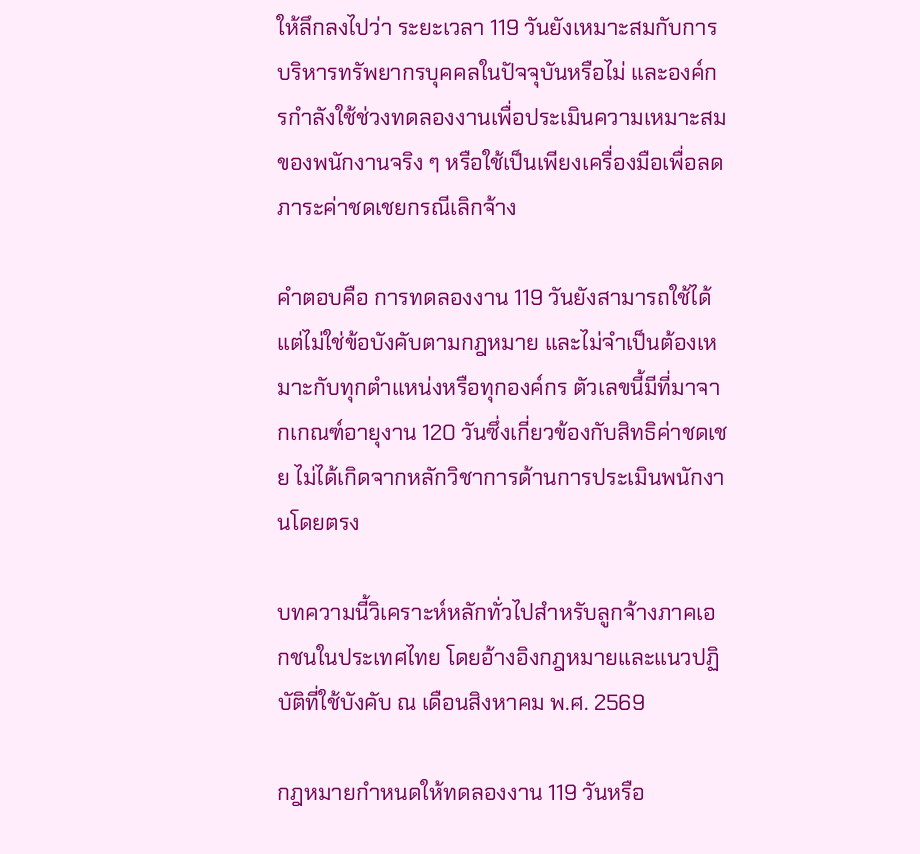ให้ลึกลงไปว่า ระยะเวลา 119 วันยังเหมาะสมกับการบริหารทรัพยากรบุคคลในปัจจุบันหรือไม่ และองค์กรกำลังใช้ช่วงทดลองงานเพื่อประเมินความเหมาะสมของพนักงานจริง ๆ หรือใช้เป็นเพียงเครื่องมือเพื่อลดภาระค่าชดเชยกรณีเลิกจ้าง

คำตอบคือ การทดลองงาน 119 วันยังสามารถใช้ได้ แต่ไม่ใช่ข้อบังคับตามกฎหมาย และไม่จำเป็นต้องเหมาะกับทุกตำแหน่งหรือทุกองค์กร ตัวเลขนี้มีที่มาจากเกณฑ์อายุงาน 120 วันซึ่งเกี่ยวข้องกับสิทธิค่าชดเชย ไม่ได้เกิดจากหลักวิชาการด้านการประเมินพนักงานโดยตรง

บทความนี้วิเคราะห์หลักทั่วไปสำหรับลูกจ้างภาคเอกชนในประเทศไทย โดยอ้างอิงกฎหมายและแนวปฏิบัติที่ใช้บังคับ ณ เดือนสิงหาคม พ.ศ. 2569

กฎหมายกำหนดให้ทดลองงาน 119 วันหรือ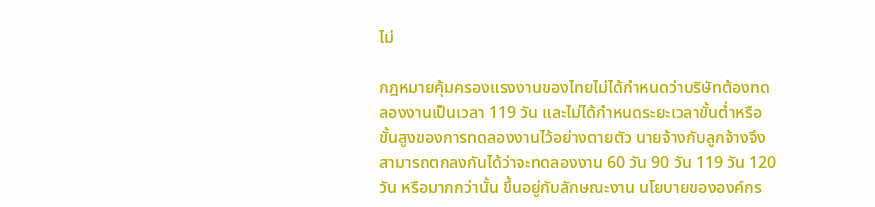ไม่

กฎหมายคุ้มครองแรงงานของไทยไม่ได้กำหนดว่าบริษัทต้องทดลองงานเป็นเวลา 119 วัน และไม่ได้กำหนดระยะเวลาขั้นต่ำหรือขั้นสูงของการทดลองงานไว้อย่างตายตัว นายจ้างกับลูกจ้างจึงสามารถตกลงกันได้ว่าจะทดลองงาน 60 วัน 90 วัน 119 วัน 120 วัน หรือมากกว่านั้น ขึ้นอยู่กับลักษณะงาน นโยบายขององค์กร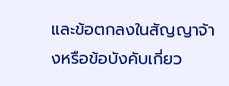และข้อตกลงในสัญญาจ้างหรือข้อบังคับเกี่ยว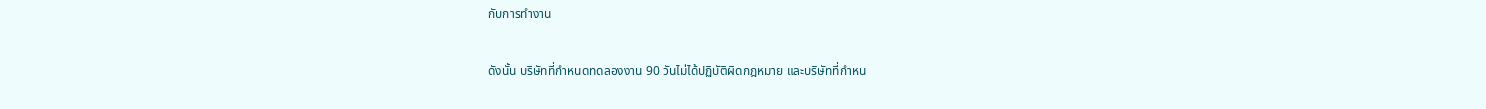กับการทำงาน

ดังนั้น บริษัทที่กำหนดทดลองงาน 90 วันไม่ได้ปฏิบัติผิดกฎหมาย และบริษัทที่กำหน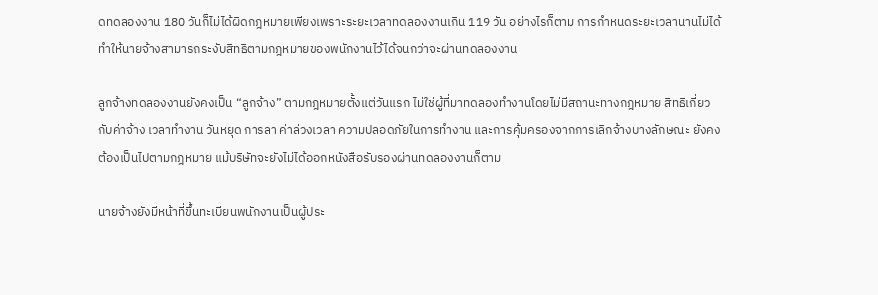ดทดลองงาน 180 วันก็ไม่ได้ผิดกฎหมายเพียงเพราะระยะเวลาทดลองงานเกิน 119 วัน อย่างไรก็ตาม การกำหนดระยะเวลานานไม่ได้ทำให้นายจ้างสามารถระงับสิทธิตามกฎหมายของพนักงานไว้ได้จนกว่าจะผ่านทดลองงาน

ลูกจ้างทดลองงานยังคงเป็น “ลูกจ้าง” ตามกฎหมายตั้งแต่วันแรก ไม่ใช่ผู้ที่มาทดลองทำงานโดยไม่มีสถานะทางกฎหมาย สิทธิเกี่ยวกับค่าจ้าง เวลาทำงาน วันหยุด การลา ค่าล่วงเวลา ความปลอดภัยในการทำงาน และการคุ้มครองจากการเลิกจ้างบางลักษณะ ยังคงต้องเป็นไปตามกฎหมาย แม้บริษัทจะยังไม่ได้ออกหนังสือรับรองผ่านทดลองงานก็ตาม

นายจ้างยังมีหน้าที่ขึ้นทะเบียนพนักงานเป็นผู้ประ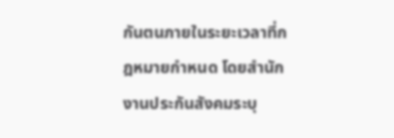กันตนภายในระยะเวลาที่กฎหมายกำหนด โดยสำนักงานประกันสังคมระบุ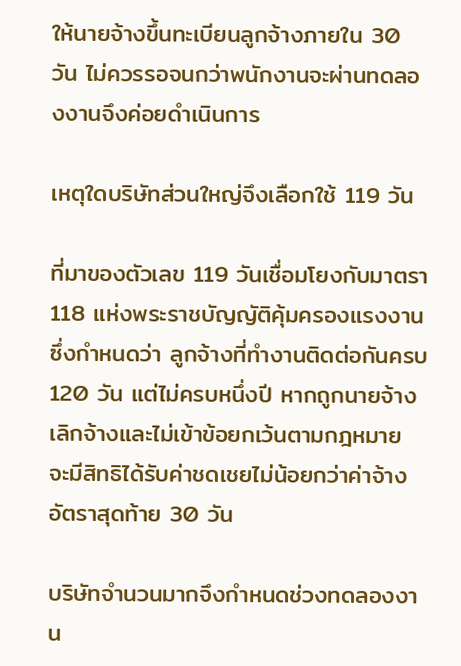ให้นายจ้างขึ้นทะเบียนลูกจ้างภายใน 30 วัน ไม่ควรรอจนกว่าพนักงานจะผ่านทดลองงานจึงค่อยดำเนินการ

เหตุใดบริษัทส่วนใหญ่จึงเลือกใช้ 119 วัน

ที่มาของตัวเลข 119 วันเชื่อมโยงกับมาตรา 118 แห่งพระราชบัญญัติคุ้มครองแรงงาน ซึ่งกำหนดว่า ลูกจ้างที่ทำงานติดต่อกันครบ 120 วัน แต่ไม่ครบหนึ่งปี หากถูกนายจ้างเลิกจ้างและไม่เข้าข้อยกเว้นตามกฎหมาย จะมีสิทธิได้รับค่าชดเชยไม่น้อยกว่าค่าจ้างอัตราสุดท้าย 30 วัน

บริษัทจำนวนมากจึงกำหนดช่วงทดลองงาน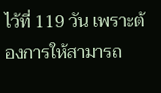ไว้ที่ 119 วัน เพราะต้องการให้สามารถ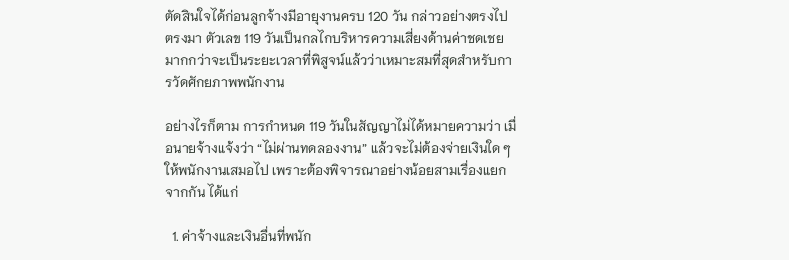ตัดสินใจได้ก่อนลูกจ้างมีอายุงานครบ 120 วัน กล่าวอย่างตรงไปตรงมา ตัวเลข 119 วันเป็นกลไกบริหารความเสี่ยงด้านค่าชดเชย มากกว่าจะเป็นระยะเวลาที่พิสูจน์แล้วว่าเหมาะสมที่สุดสำหรับการวัดศักยภาพพนักงาน

อย่างไรก็ตาม การกำหนด 119 วันในสัญญาไม่ได้หมายความว่า เมื่อนายจ้างแจ้งว่า “ไม่ผ่านทดลองงาน” แล้วจะไม่ต้องจ่ายเงินใด ๆ ให้พนักงานเสมอไป เพราะต้องพิจารณาอย่างน้อยสามเรื่องแยกจากกัน ได้แก่

  1. ค่าจ้างและเงินอื่นที่พนัก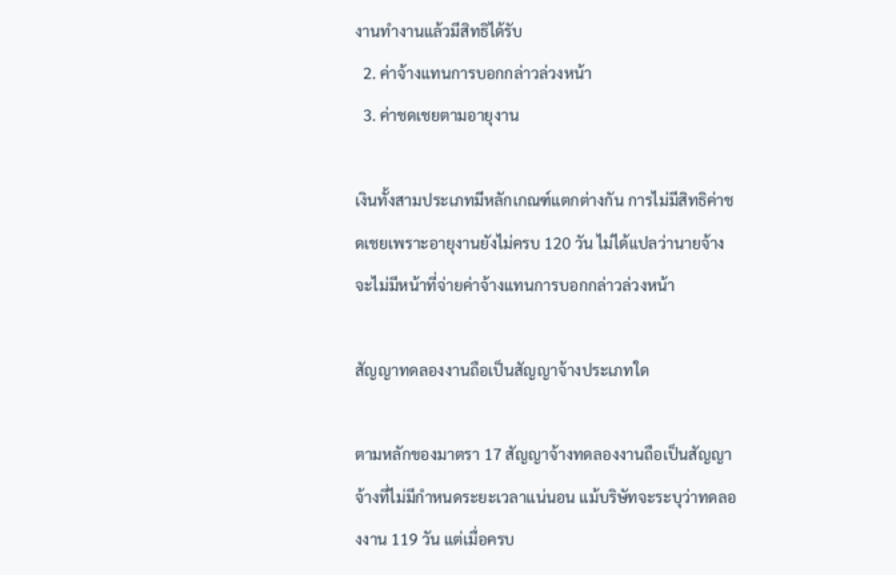งานทำงานแล้วมีสิทธิได้รับ
  2. ค่าจ้างแทนการบอกกล่าวล่วงหน้า
  3. ค่าชดเชยตามอายุงาน

เงินทั้งสามประเภทมีหลักเกณฑ์แตกต่างกัน การไม่มีสิทธิค่าชดเชยเพราะอายุงานยังไม่ครบ 120 วัน ไม่ได้แปลว่านายจ้างจะไม่มีหน้าที่จ่ายค่าจ้างแทนการบอกกล่าวล่วงหน้า

สัญญาทดลองงานถือเป็นสัญญาจ้างประเภทใด

ตามหลักของมาตรา 17 สัญญาจ้างทดลองงานถือเป็นสัญญาจ้างที่ไม่มีกำหนดระยะเวลาแน่นอน แม้บริษัทจะระบุว่าทดลองงาน 119 วัน แต่เมื่อครบ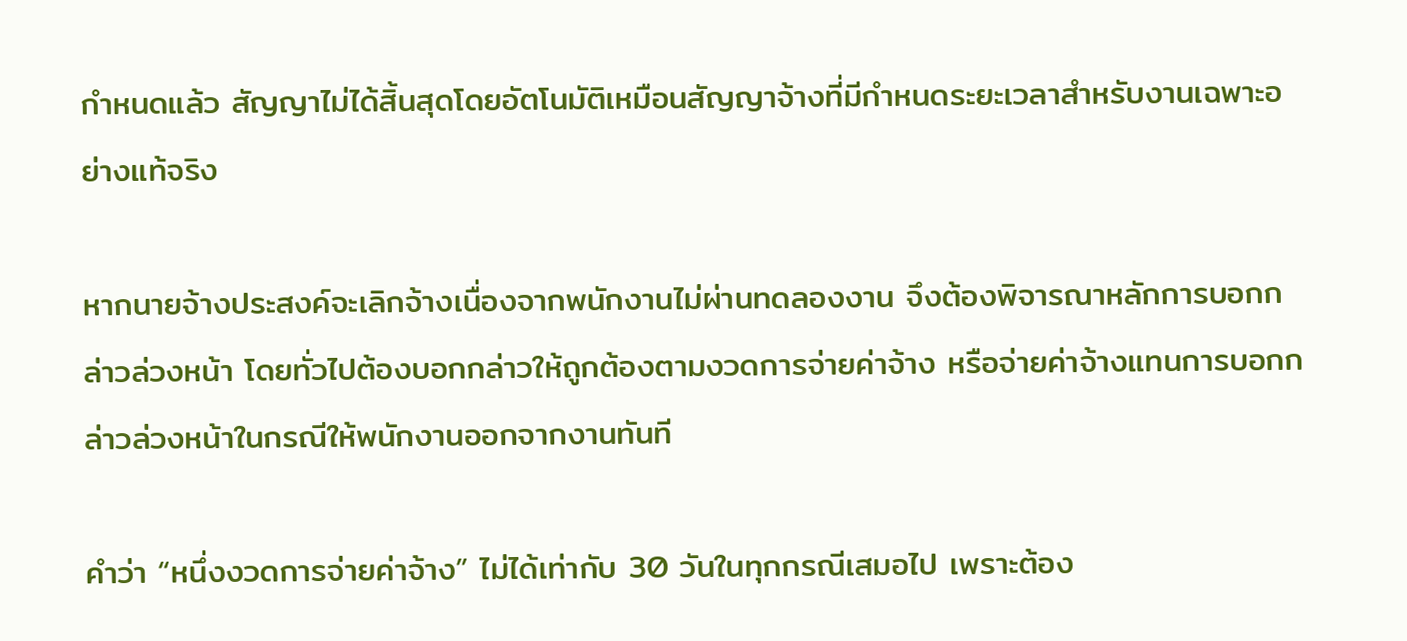กำหนดแล้ว สัญญาไม่ได้สิ้นสุดโดยอัตโนมัติเหมือนสัญญาจ้างที่มีกำหนดระยะเวลาสำหรับงานเฉพาะอย่างแท้จริง

หากนายจ้างประสงค์จะเลิกจ้างเนื่องจากพนักงานไม่ผ่านทดลองงาน จึงต้องพิจารณาหลักการบอกกล่าวล่วงหน้า โดยทั่วไปต้องบอกกล่าวให้ถูกต้องตามงวดการจ่ายค่าจ้าง หรือจ่ายค่าจ้างแทนการบอกกล่าวล่วงหน้าในกรณีให้พนักงานออกจากงานทันที

คำว่า “หนึ่งงวดการจ่ายค่าจ้าง” ไม่ได้เท่ากับ 30 วันในทุกกรณีเสมอไป เพราะต้อง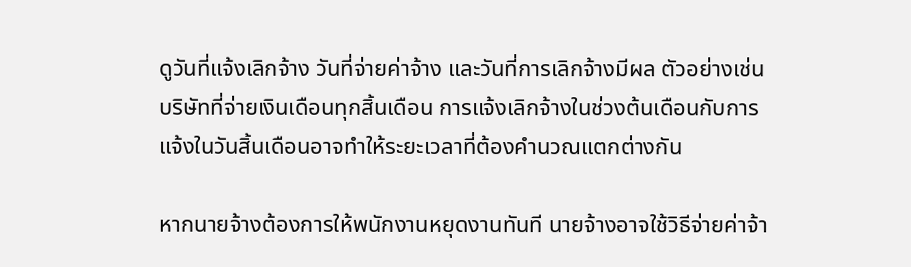ดูวันที่แจ้งเลิกจ้าง วันที่จ่ายค่าจ้าง และวันที่การเลิกจ้างมีผล ตัวอย่างเช่น บริษัทที่จ่ายเงินเดือนทุกสิ้นเดือน การแจ้งเลิกจ้างในช่วงต้นเดือนกับการแจ้งในวันสิ้นเดือนอาจทำให้ระยะเวลาที่ต้องคำนวณแตกต่างกัน

หากนายจ้างต้องการให้พนักงานหยุดงานทันที นายจ้างอาจใช้วิธีจ่ายค่าจ้า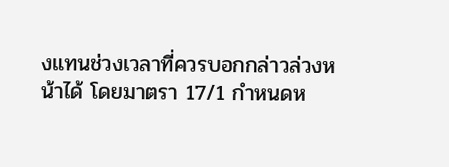งแทนช่วงเวลาที่ควรบอกกล่าวล่วงหน้าได้ โดยมาตรา 17/1 กำหนดห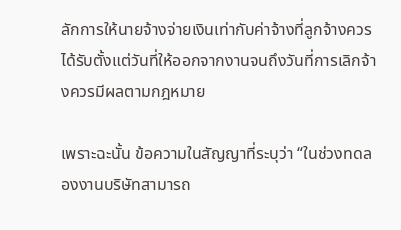ลักการให้นายจ้างจ่ายเงินเท่ากับค่าจ้างที่ลูกจ้างควรได้รับตั้งแต่วันที่ให้ออกจากงานจนถึงวันที่การเลิกจ้างควรมีผลตามกฎหมาย

เพราะฉะนั้น ข้อความในสัญญาที่ระบุว่า “ในช่วงทดลองงานบริษัทสามารถ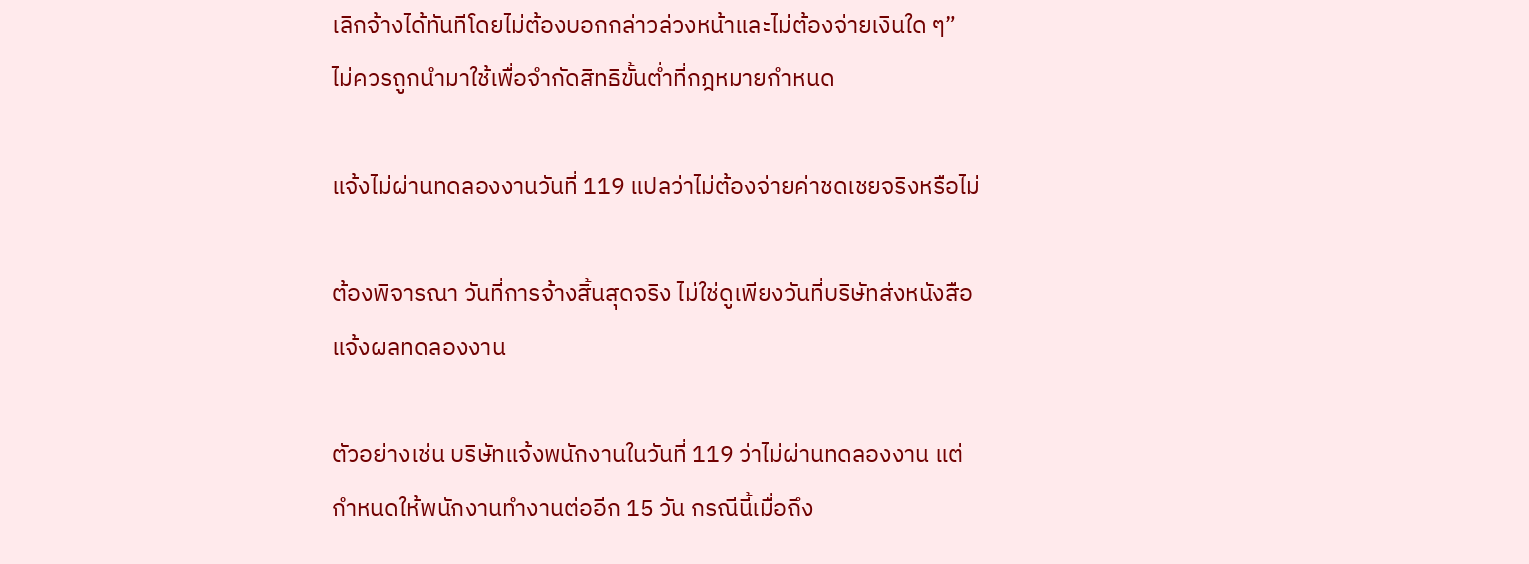เลิกจ้างได้ทันทีโดยไม่ต้องบอกกล่าวล่วงหน้าและไม่ต้องจ่ายเงินใด ๆ” ไม่ควรถูกนำมาใช้เพื่อจำกัดสิทธิขั้นต่ำที่กฎหมายกำหนด

แจ้งไม่ผ่านทดลองงานวันที่ 119 แปลว่าไม่ต้องจ่ายค่าชดเชยจริงหรือไม่

ต้องพิจารณา วันที่การจ้างสิ้นสุดจริง ไม่ใช่ดูเพียงวันที่บริษัทส่งหนังสือแจ้งผลทดลองงาน

ตัวอย่างเช่น บริษัทแจ้งพนักงานในวันที่ 119 ว่าไม่ผ่านทดลองงาน แต่กำหนดให้พนักงานทำงานต่ออีก 15 วัน กรณีนี้เมื่อถึง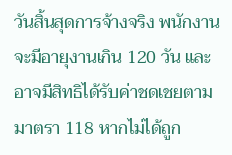วันสิ้นสุดการจ้างจริง พนักงานจะมีอายุงานเกิน 120 วัน และอาจมีสิทธิได้รับค่าชดเชยตามมาตรา 118 หากไม่ได้ถูก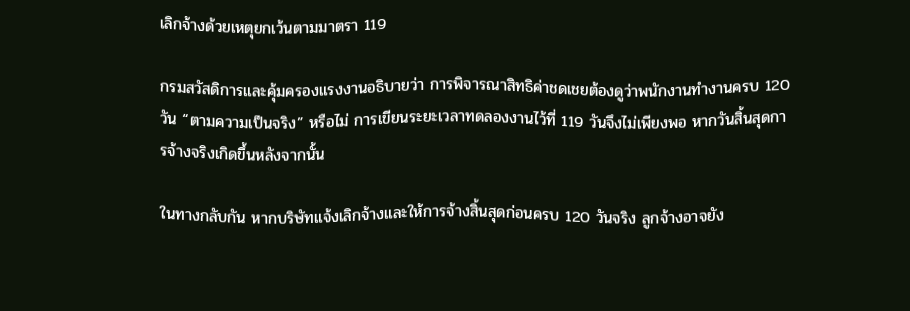เลิกจ้างด้วยเหตุยกเว้นตามมาตรา 119

กรมสวัสดิการและคุ้มครองแรงงานอธิบายว่า การพิจารณาสิทธิค่าชดเชยต้องดูว่าพนักงานทำงานครบ 120 วัน “ตามความเป็นจริง” หรือไม่ การเขียนระยะเวลาทดลองงานไว้ที่ 119 วันจึงไม่เพียงพอ หากวันสิ้นสุดการจ้างจริงเกิดขึ้นหลังจากนั้น

ในทางกลับกัน หากบริษัทแจ้งเลิกจ้างและให้การจ้างสิ้นสุดก่อนครบ 120 วันจริง ลูกจ้างอาจยัง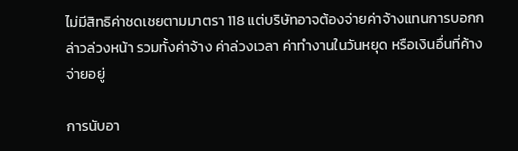ไม่มีสิทธิค่าชดเชยตามมาตรา 118 แต่บริษัทอาจต้องจ่ายค่าจ้างแทนการบอกกล่าวล่วงหน้า รวมทั้งค่าจ้าง ค่าล่วงเวลา ค่าทำงานในวันหยุด หรือเงินอื่นที่ค้างจ่ายอยู่

การนับอา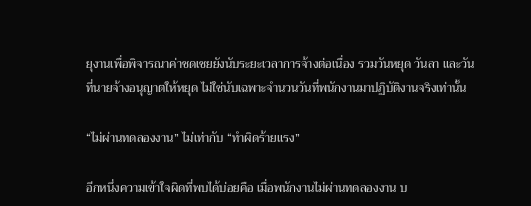ยุงานเพื่อพิจารณาค่าชดเชยยังนับระยะเวลาการจ้างต่อเนื่อง รวมวันหยุด วันลา และวันที่นายจ้างอนุญาตให้หยุด ไม่ใช่นับเฉพาะจำนวนวันที่พนักงานมาปฏิบัติงานจริงเท่านั้น

“ไม่ผ่านทดลองงาน” ไม่เท่ากับ “ทำผิดร้ายแรง”

อีกหนึ่งความเข้าใจผิดที่พบได้บ่อยคือ เมื่อพนักงานไม่ผ่านทดลองงาน บ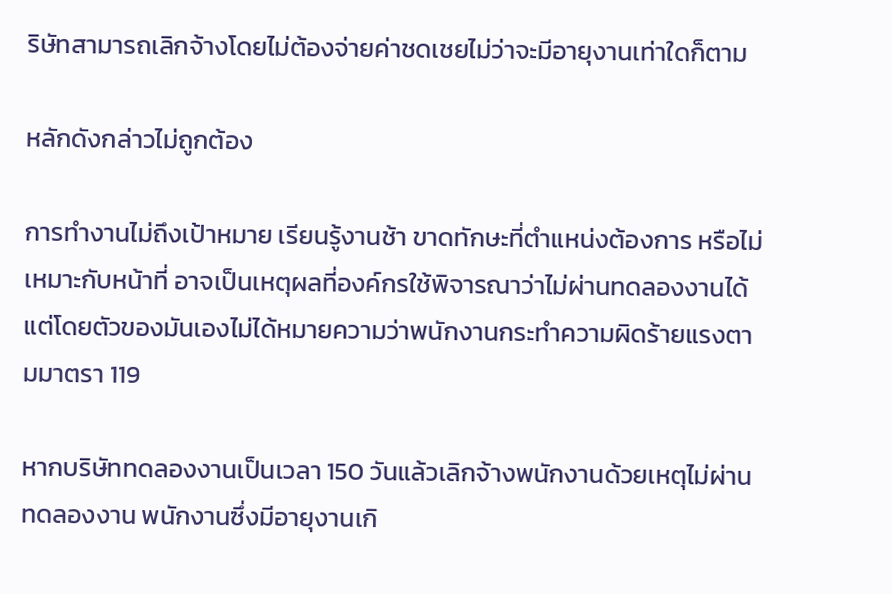ริษัทสามารถเลิกจ้างโดยไม่ต้องจ่ายค่าชดเชยไม่ว่าจะมีอายุงานเท่าใดก็ตาม

หลักดังกล่าวไม่ถูกต้อง

การทำงานไม่ถึงเป้าหมาย เรียนรู้งานช้า ขาดทักษะที่ตำแหน่งต้องการ หรือไม่เหมาะกับหน้าที่ อาจเป็นเหตุผลที่องค์กรใช้พิจารณาว่าไม่ผ่านทดลองงานได้ แต่โดยตัวของมันเองไม่ได้หมายความว่าพนักงานกระทำความผิดร้ายแรงตามมาตรา 119

หากบริษัททดลองงานเป็นเวลา 150 วันแล้วเลิกจ้างพนักงานด้วยเหตุไม่ผ่านทดลองงาน พนักงานซึ่งมีอายุงานเกิ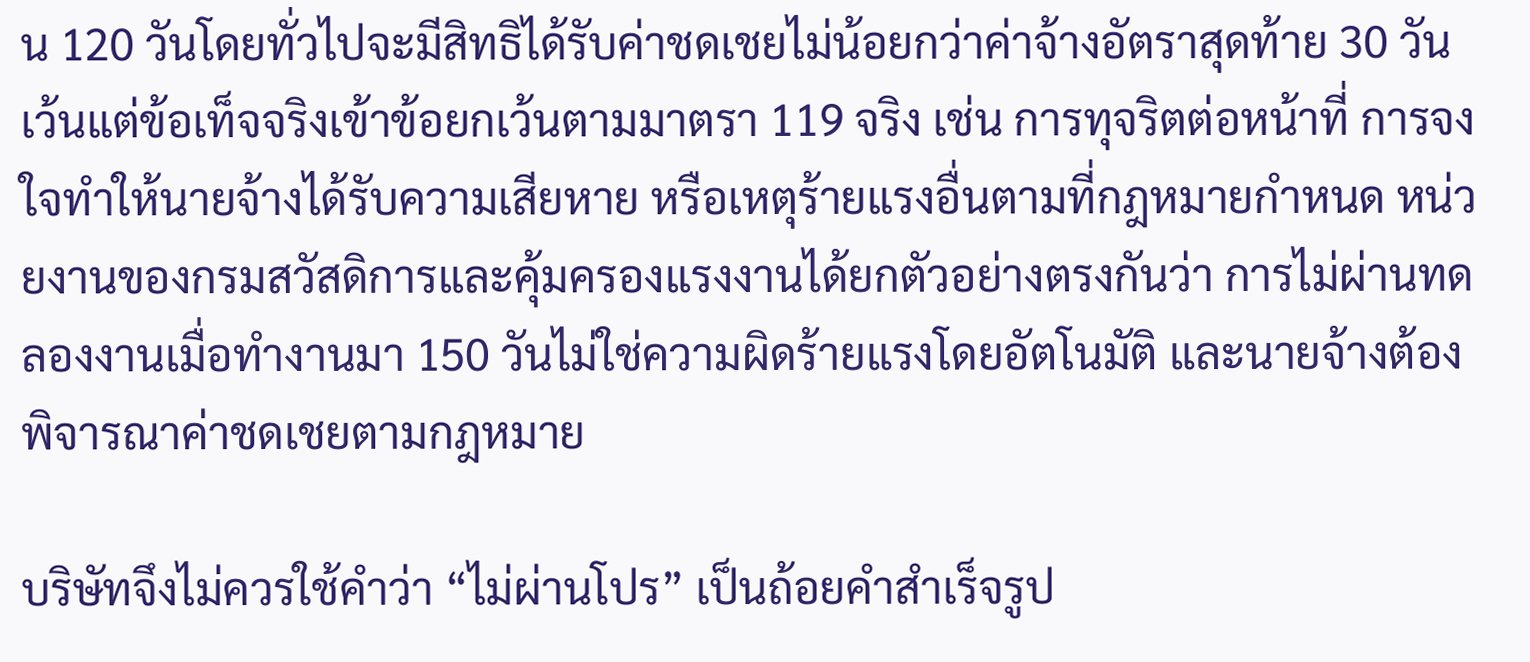น 120 วันโดยทั่วไปจะมีสิทธิได้รับค่าชดเชยไม่น้อยกว่าค่าจ้างอัตราสุดท้าย 30 วัน เว้นแต่ข้อเท็จจริงเข้าข้อยกเว้นตามมาตรา 119 จริง เช่น การทุจริตต่อหน้าที่ การจงใจทำให้นายจ้างได้รับความเสียหาย หรือเหตุร้ายแรงอื่นตามที่กฎหมายกำหนด หน่วยงานของกรมสวัสดิการและคุ้มครองแรงงานได้ยกตัวอย่างตรงกันว่า การไม่ผ่านทดลองงานเมื่อทำงานมา 150 วันไม่ใช่ความผิดร้ายแรงโดยอัตโนมัติ และนายจ้างต้องพิจารณาค่าชดเชยตามกฎหมาย

บริษัทจึงไม่ควรใช้คำว่า “ไม่ผ่านโปร” เป็นถ้อยคำสำเร็จรูป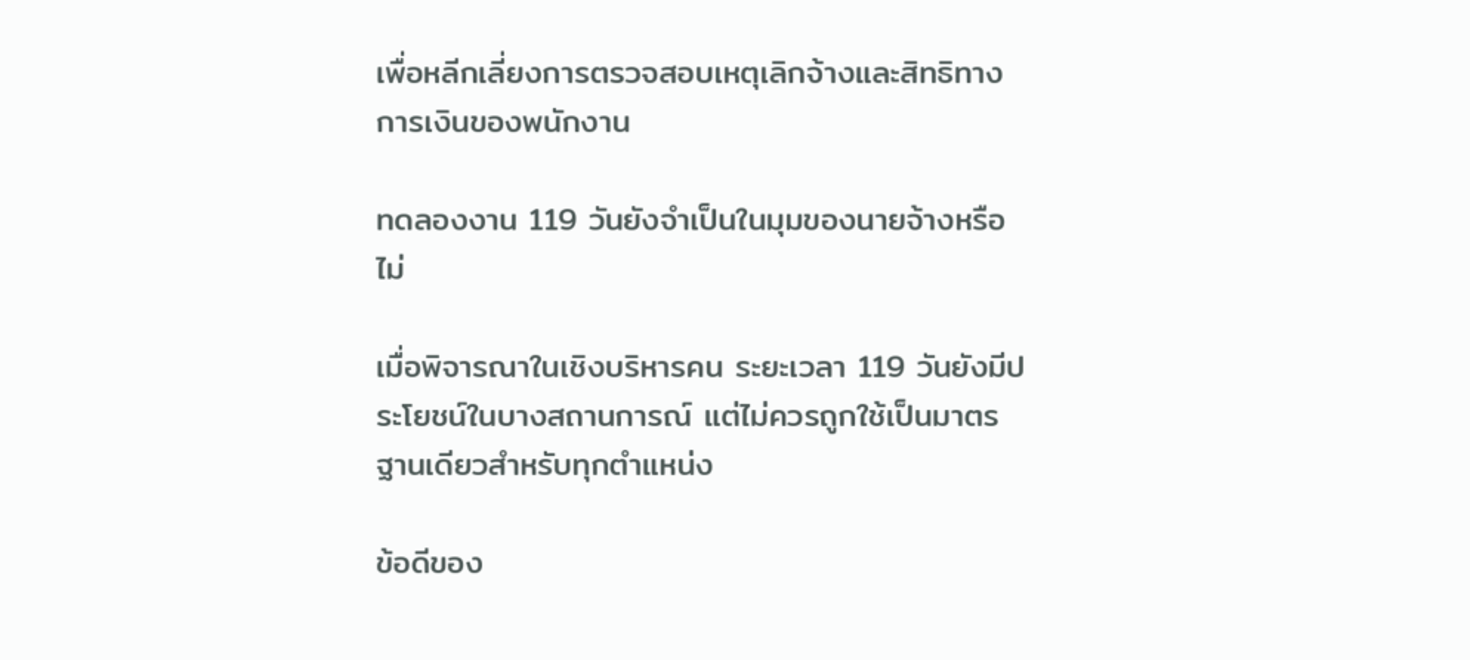เพื่อหลีกเลี่ยงการตรวจสอบเหตุเลิกจ้างและสิทธิทางการเงินของพนักงาน

ทดลองงาน 119 วันยังจำเป็นในมุมของนายจ้างหรือไม่

เมื่อพิจารณาในเชิงบริหารคน ระยะเวลา 119 วันยังมีประโยชน์ในบางสถานการณ์ แต่ไม่ควรถูกใช้เป็นมาตรฐานเดียวสำหรับทุกตำแหน่ง

ข้อดีของ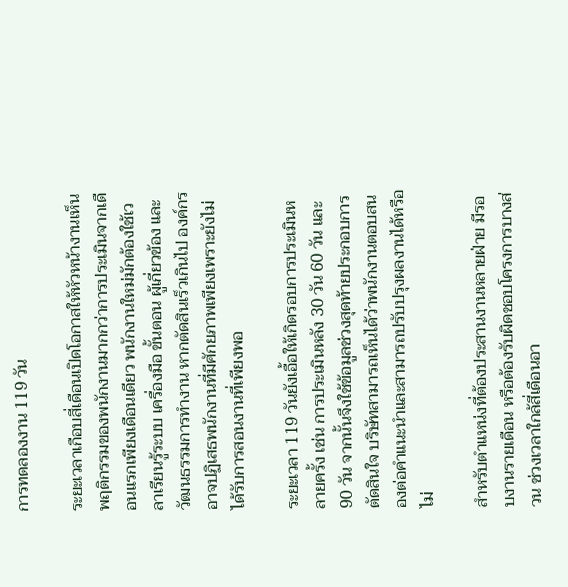การทดลองงาน 119 วัน

ระยะเวลาเกือบสี่เดือนเปิดโอกาสให้หัวหน้างานเห็นพฤติกรรมของพนักงานมากกว่าการประเมินจากเดือนแรกเพียงเดือนเดียว พนักงานใหม่มักต้องใช้เวลาเรียนรู้ระบบ เครื่องมือ ขั้นตอน ผู้เกี่ยวข้อง และวัฒนธรรมการทำงาน หากตัดสินเร็วเกินไป องค์กรอาจปฏิเสธพนักงานที่มีศักยภาพเพียงเพราะยังไม่ได้รับการสอนงานที่เพียงพอ

ระยะเวลา 119 วันยังเอื้อให้เกิดรอบการประเมินหลายครั้ง เช่น การประเมินหลัง 30 วัน 60 วัน และ 90 วัน จากนั้นจึงใช้ข้อมูลช่วงสุดท้ายประกอบการตัดสินใจ บริษัทสามารถเห็นได้ว่าพนักงานตอบสนองต่อคำแนะนำและสามารถปรับปรุงผลงานได้หรือไม่

สำหรับตำแหน่งที่ต้องประสานงานหลายฝ่าย มีรอบงานรายเดือน หรือต้องรับผิดชอบโครงการบางส่วน ช่วงเวลาใกล้สี่เดือนอา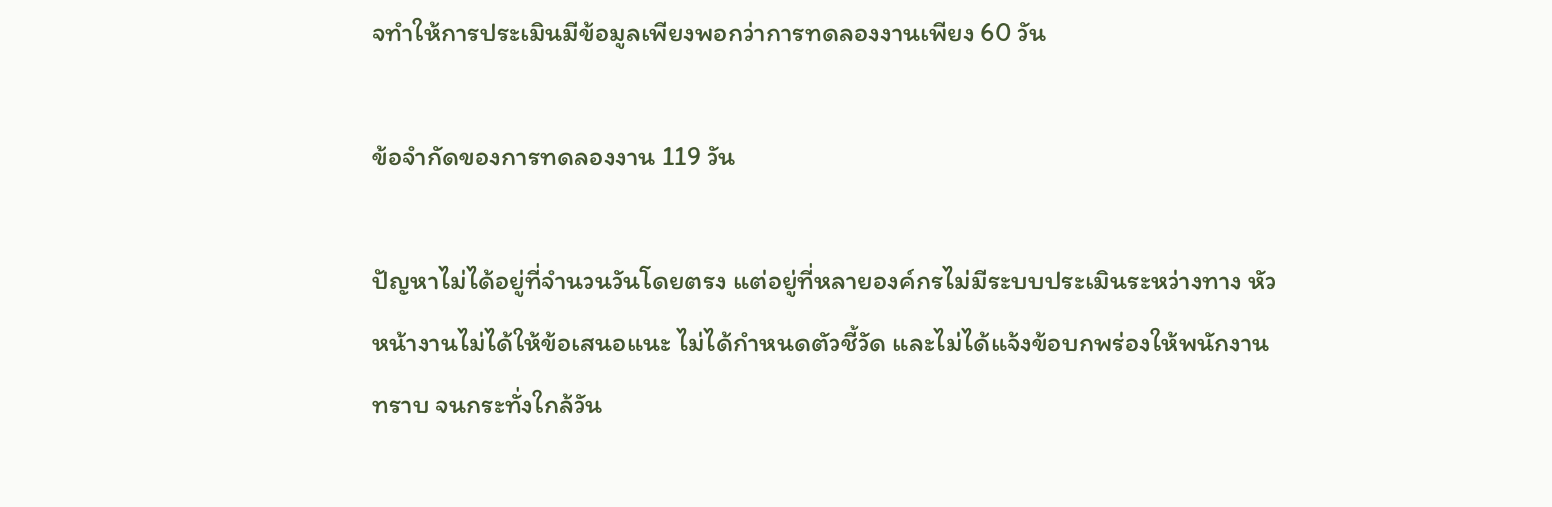จทำให้การประเมินมีข้อมูลเพียงพอกว่าการทดลองงานเพียง 60 วัน

ข้อจำกัดของการทดลองงาน 119 วัน

ปัญหาไม่ได้อยู่ที่จำนวนวันโดยตรง แต่อยู่ที่หลายองค์กรไม่มีระบบประเมินระหว่างทาง หัวหน้างานไม่ได้ให้ข้อเสนอแนะ ไม่ได้กำหนดตัวชี้วัด และไม่ได้แจ้งข้อบกพร่องให้พนักงานทราบ จนกระทั่งใกล้วัน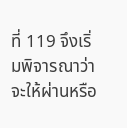ที่ 119 จึงเริ่มพิจารณาว่าจะให้ผ่านหรือ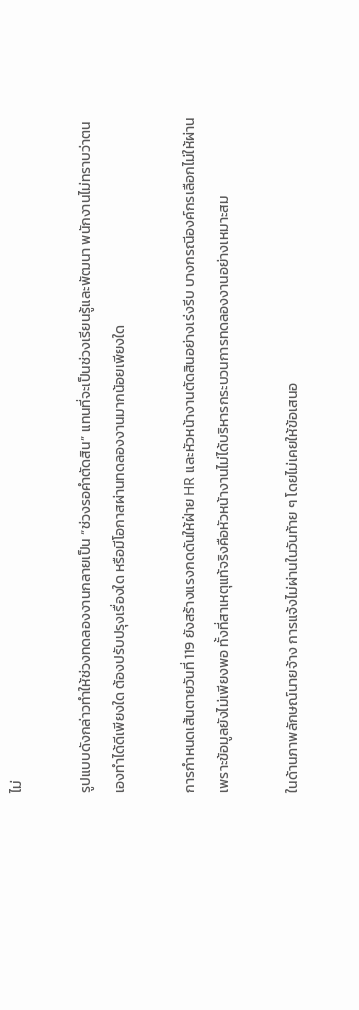ไม่

รูปแบบดังกล่าวทำให้ช่วงทดลองงานกลายเป็น “ช่วงรอคำตัดสิน” แทนที่จะเป็นช่วงเรียนรู้และพัฒนา พนักงานไม่ทราบว่าตนเองทำได้ดีเพียงใด ต้องปรับปรุงเรื่องใด หรือมีโอกาสผ่านทดลองงานมากน้อยเพียงใด

การกำหนดเส้นตายวันที่ 119 ยังสร้างแรงกดดันให้ฝ่าย HR และหัวหน้างานตัดสินอย่างเร่งรีบ บางกรณีองค์กรเลือกไม่ให้ผ่านเพราะข้อมูลยังไม่เพียงพอ ทั้งที่สาเหตุแท้จริงคือหัวหน้างานไม่ได้บริหารกระบวนการทดลองงานอย่างเหมาะสม

ในด้านภาพลักษณ์นายจ้าง การแจ้งไม่ผ่านในวันท้าย ๆ โดยไม่เคยให้ข้อเสนอ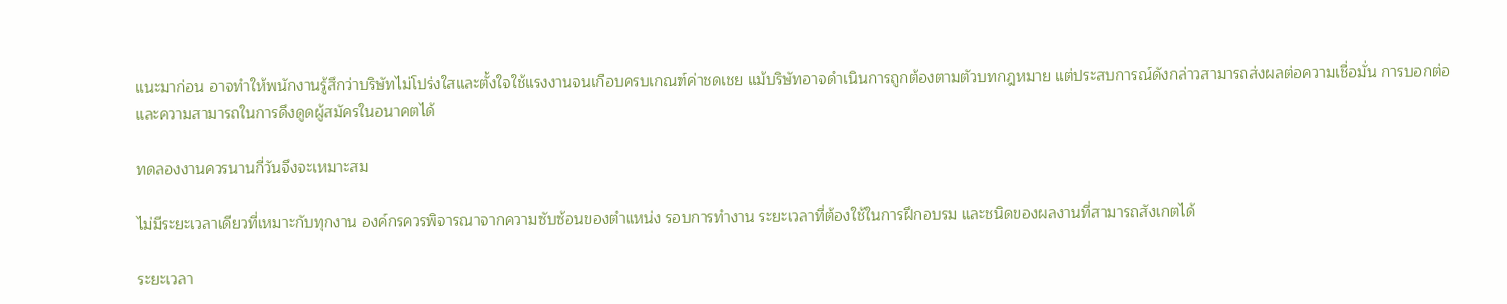แนะมาก่อน อาจทำให้พนักงานรู้สึกว่าบริษัทไม่โปร่งใสและตั้งใจใช้แรงงานจนเกือบครบเกณฑ์ค่าชดเชย แม้บริษัทอาจดำเนินการถูกต้องตามตัวบทกฎหมาย แต่ประสบการณ์ดังกล่าวสามารถส่งผลต่อความเชื่อมั่น การบอกต่อ และความสามารถในการดึงดูดผู้สมัครในอนาคตได้

ทดลองงานควรนานกี่วันจึงจะเหมาะสม

ไม่มีระยะเวลาเดียวที่เหมาะกับทุกงาน องค์กรควรพิจารณาจากความซับซ้อนของตำแหน่ง รอบการทำงาน ระยะเวลาที่ต้องใช้ในการฝึกอบรม และชนิดของผลงานที่สามารถสังเกตได้

ระยะเวลา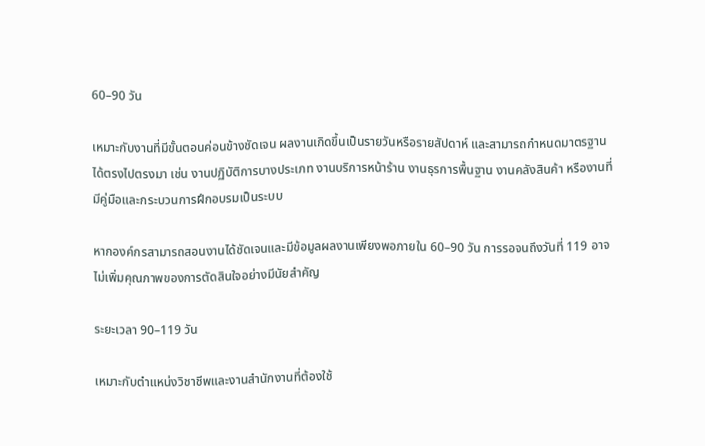60–90 วัน

เหมาะกับงานที่มีขั้นตอนค่อนข้างชัดเจน ผลงานเกิดขึ้นเป็นรายวันหรือรายสัปดาห์ และสามารถกำหนดมาตรฐานได้ตรงไปตรงมา เช่น งานปฏิบัติการบางประเภท งานบริการหน้าร้าน งานธุรการพื้นฐาน งานคลังสินค้า หรืองานที่มีคู่มือและกระบวนการฝึกอบรมเป็นระบบ

หากองค์กรสามารถสอนงานได้ชัดเจนและมีข้อมูลผลงานเพียงพอภายใน 60–90 วัน การรอจนถึงวันที่ 119 อาจไม่เพิ่มคุณภาพของการตัดสินใจอย่างมีนัยสำคัญ

ระยะเวลา 90–119 วัน

เหมาะกับตำแหน่งวิชาชีพและงานสำนักงานที่ต้องใช้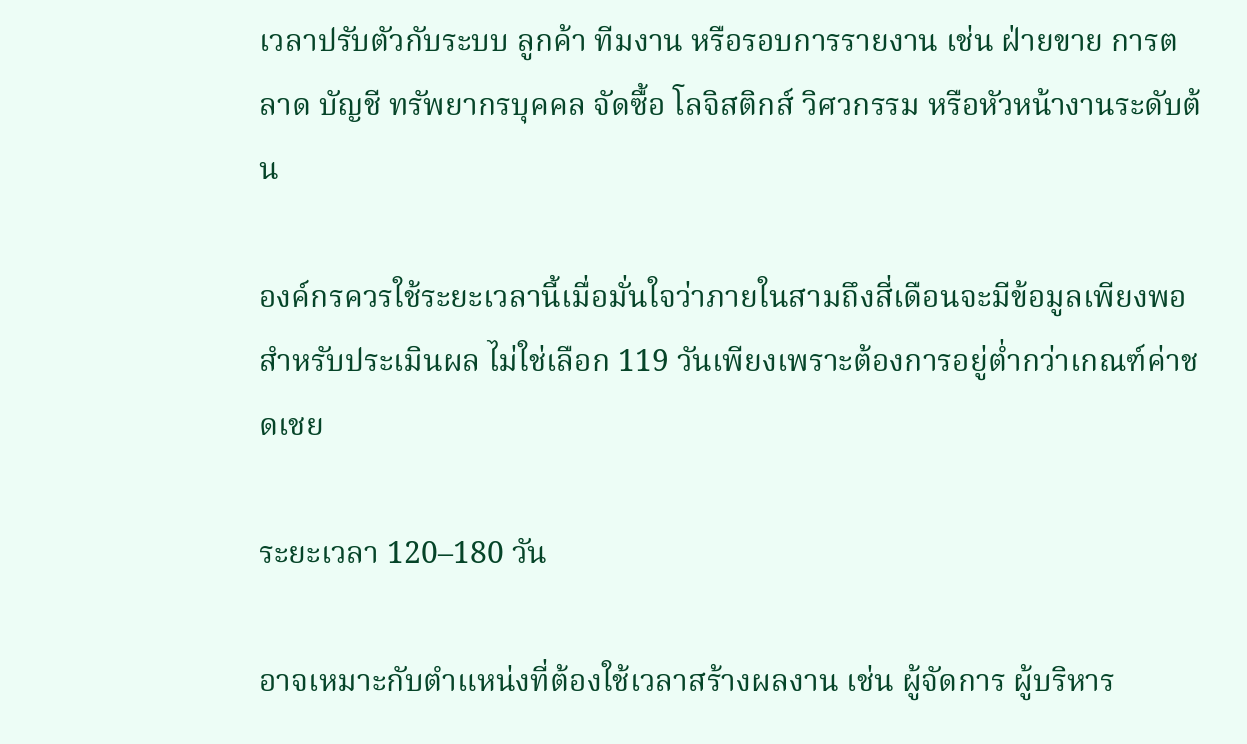เวลาปรับตัวกับระบบ ลูกค้า ทีมงาน หรือรอบการรายงาน เช่น ฝ่ายขาย การตลาด บัญชี ทรัพยากรบุคคล จัดซื้อ โลจิสติกส์ วิศวกรรม หรือหัวหน้างานระดับต้น

องค์กรควรใช้ระยะเวลานี้เมื่อมั่นใจว่าภายในสามถึงสี่เดือนจะมีข้อมูลเพียงพอสำหรับประเมินผล ไม่ใช่เลือก 119 วันเพียงเพราะต้องการอยู่ต่ำกว่าเกณฑ์ค่าชดเชย

ระยะเวลา 120–180 วัน

อาจเหมาะกับตำแหน่งที่ต้องใช้เวลาสร้างผลงาน เช่น ผู้จัดการ ผู้บริหาร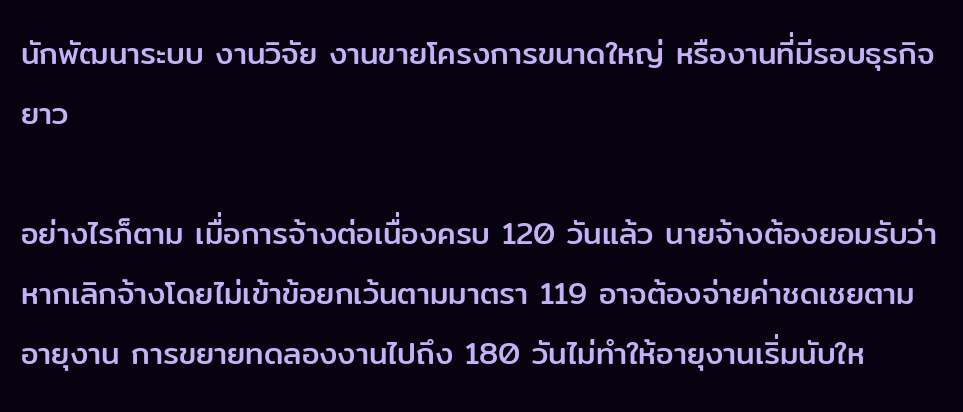นักพัฒนาระบบ งานวิจัย งานขายโครงการขนาดใหญ่ หรืองานที่มีรอบธุรกิจยาว

อย่างไรก็ตาม เมื่อการจ้างต่อเนื่องครบ 120 วันแล้ว นายจ้างต้องยอมรับว่าหากเลิกจ้างโดยไม่เข้าข้อยกเว้นตามมาตรา 119 อาจต้องจ่ายค่าชดเชยตามอายุงาน การขยายทดลองงานไปถึง 180 วันไม่ทำให้อายุงานเริ่มนับให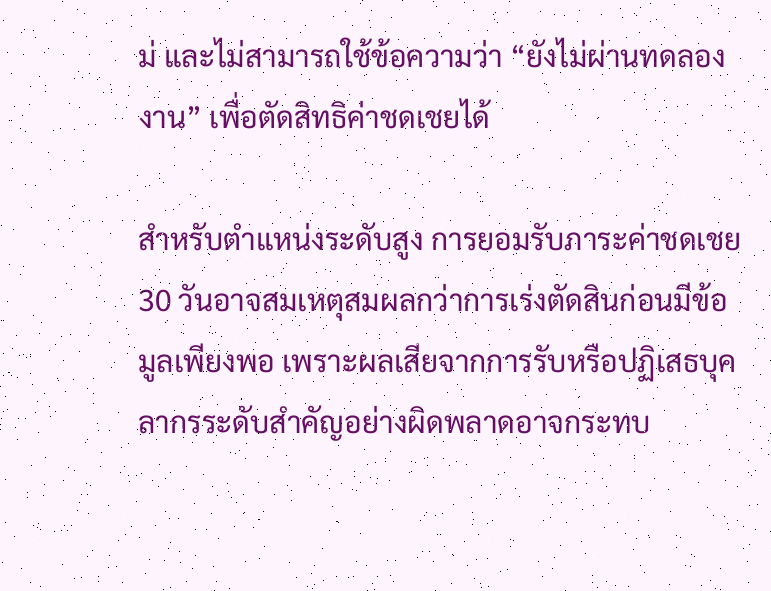ม่ และไม่สามารถใช้ข้อความว่า “ยังไม่ผ่านทดลองงาน” เพื่อตัดสิทธิค่าชดเชยได้

สำหรับตำแหน่งระดับสูง การยอมรับภาระค่าชดเชย 30 วันอาจสมเหตุสมผลกว่าการเร่งตัดสินก่อนมีข้อมูลเพียงพอ เพราะผลเสียจากการรับหรือปฏิเสธบุคลากรระดับสำคัญอย่างผิดพลาดอาจกระทบ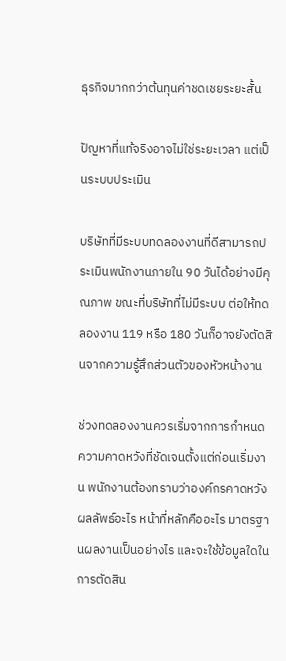ธุรกิจมากกว่าต้นทุนค่าชดเชยระยะสั้น

ปัญหาที่แท้จริงอาจไม่ใช่ระยะเวลา แต่เป็นระบบประเมิน

บริษัทที่มีระบบทดลองงานที่ดีสามารถประเมินพนักงานภายใน 90 วันได้อย่างมีคุณภาพ ขณะที่บริษัทที่ไม่มีระบบ ต่อให้ทดลองงาน 119 หรือ 180 วันก็อาจยังตัดสินจากความรู้สึกส่วนตัวของหัวหน้างาน

ช่วงทดลองงานควรเริ่มจากการกำหนดความคาดหวังที่ชัดเจนตั้งแต่ก่อนเริ่มงาน พนักงานต้องทราบว่าองค์กรคาดหวังผลลัพธ์อะไร หน้าที่หลักคืออะไร มาตรฐานผลงานเป็นอย่างไร และจะใช้ข้อมูลใดในการตัดสิน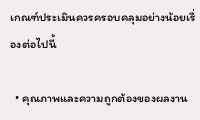เกณฑ์ประเมินควรครอบคลุมอย่างน้อยเรื่องต่อไปนี้

  • คุณภาพและความถูกต้องของผลงาน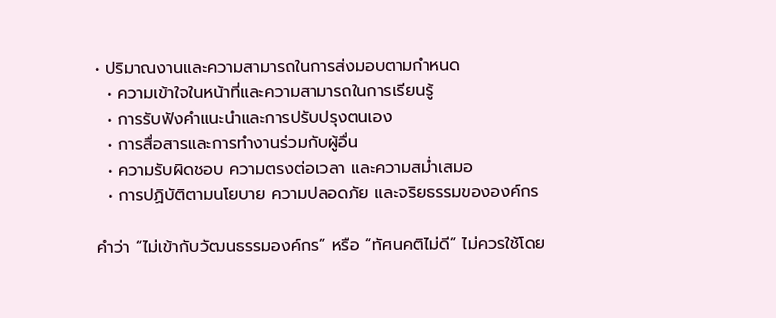• ปริมาณงานและความสามารถในการส่งมอบตามกำหนด
  • ความเข้าใจในหน้าที่และความสามารถในการเรียนรู้
  • การรับฟังคำแนะนำและการปรับปรุงตนเอง
  • การสื่อสารและการทำงานร่วมกับผู้อื่น
  • ความรับผิดชอบ ความตรงต่อเวลา และความสม่ำเสมอ
  • การปฏิบัติตามนโยบาย ความปลอดภัย และจริยธรรมขององค์กร

คำว่า “ไม่เข้ากับวัฒนธรรมองค์กร” หรือ “ทัศนคติไม่ดี” ไม่ควรใช้โดย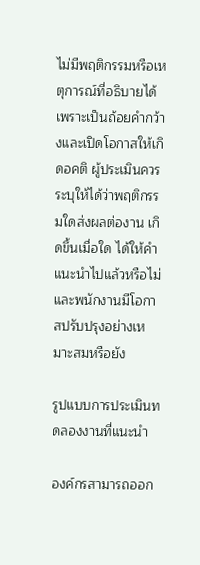ไม่มีพฤติกรรมหรือเหตุการณ์ที่อธิบายได้ เพราะเป็นถ้อยคำกว้างและเปิดโอกาสให้เกิดอคติ ผู้ประเมินควรระบุให้ได้ว่าพฤติกรรมใดส่งผลต่องาน เกิดขึ้นเมื่อใด ได้ให้คำแนะนำไปแล้วหรือไม่ และพนักงานมีโอกาสปรับปรุงอย่างเหมาะสมหรือยัง

รูปแบบการประเมินทดลองงานที่แนะนำ

องค์กรสามารถออก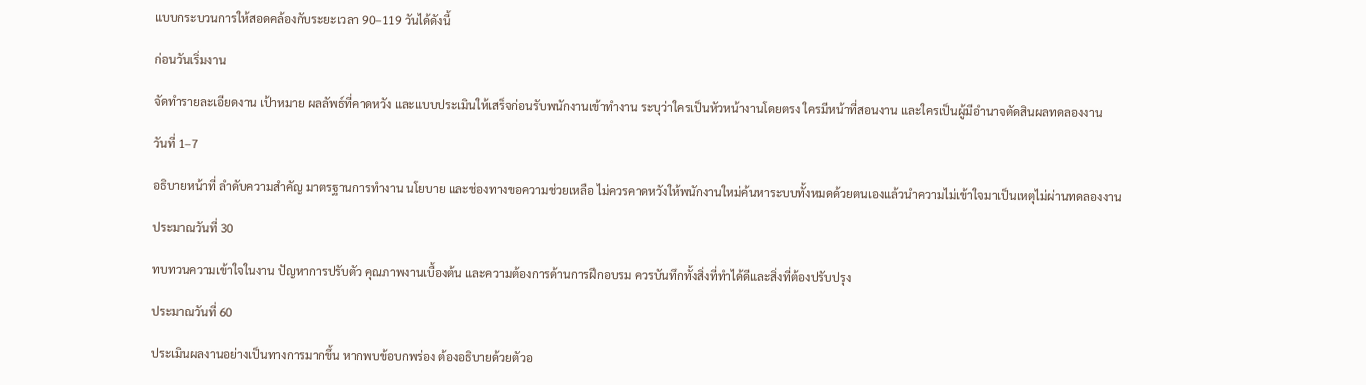แบบกระบวนการให้สอดคล้องกับระยะเวลา 90–119 วันได้ดังนี้

ก่อนวันเริ่มงาน

จัดทำรายละเอียดงาน เป้าหมาย ผลลัพธ์ที่คาดหวัง และแบบประเมินให้เสร็จก่อนรับพนักงานเข้าทำงาน ระบุว่าใครเป็นหัวหน้างานโดยตรง ใครมีหน้าที่สอนงาน และใครเป็นผู้มีอำนาจตัดสินผลทดลองงาน

วันที่ 1–7

อธิบายหน้าที่ ลำดับความสำคัญ มาตรฐานการทำงาน นโยบาย และช่องทางขอความช่วยเหลือ ไม่ควรคาดหวังให้พนักงานใหม่ค้นหาระบบทั้งหมดด้วยตนเองแล้วนำความไม่เข้าใจมาเป็นเหตุไม่ผ่านทดลองงาน

ประมาณวันที่ 30

ทบทวนความเข้าใจในงาน ปัญหาการปรับตัว คุณภาพงานเบื้องต้น และความต้องการด้านการฝึกอบรม ควรบันทึกทั้งสิ่งที่ทำได้ดีและสิ่งที่ต้องปรับปรุง

ประมาณวันที่ 60

ประเมินผลงานอย่างเป็นทางการมากขึ้น หากพบข้อบกพร่อง ต้องอธิบายด้วยตัวอ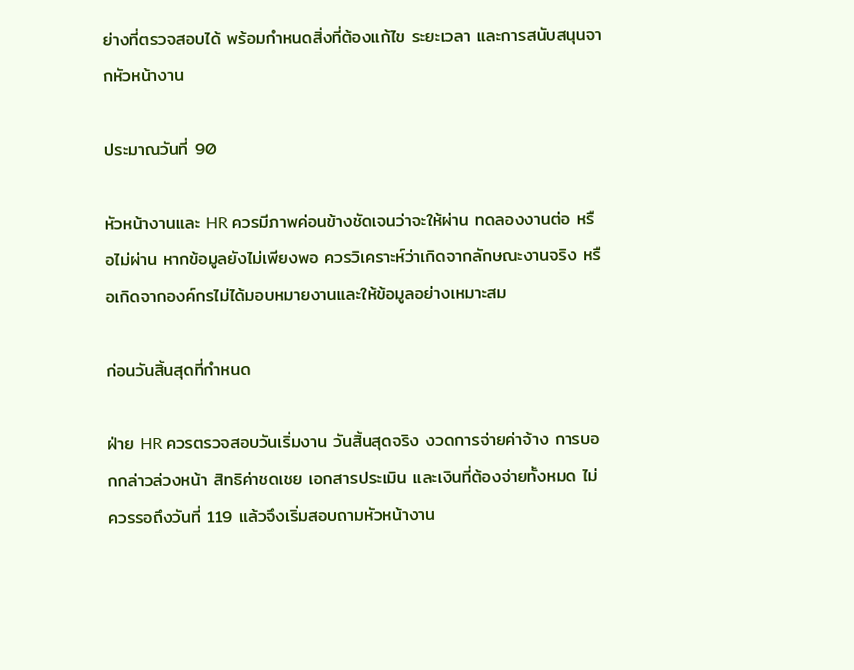ย่างที่ตรวจสอบได้ พร้อมกำหนดสิ่งที่ต้องแก้ไข ระยะเวลา และการสนับสนุนจากหัวหน้างาน

ประมาณวันที่ 90

หัวหน้างานและ HR ควรมีภาพค่อนข้างชัดเจนว่าจะให้ผ่าน ทดลองงานต่อ หรือไม่ผ่าน หากข้อมูลยังไม่เพียงพอ ควรวิเคราะห์ว่าเกิดจากลักษณะงานจริง หรือเกิดจากองค์กรไม่ได้มอบหมายงานและให้ข้อมูลอย่างเหมาะสม

ก่อนวันสิ้นสุดที่กำหนด

ฝ่าย HR ควรตรวจสอบวันเริ่มงาน วันสิ้นสุดจริง งวดการจ่ายค่าจ้าง การบอกกล่าวล่วงหน้า สิทธิค่าชดเชย เอกสารประเมิน และเงินที่ต้องจ่ายทั้งหมด ไม่ควรรอถึงวันที่ 119 แล้วจึงเริ่มสอบถามหัวหน้างาน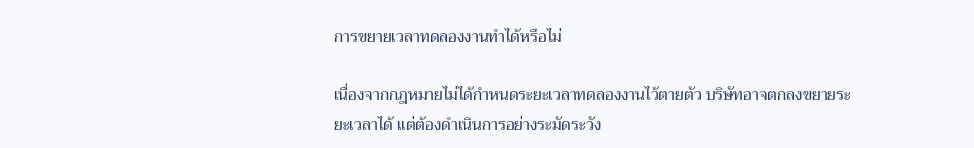การขยายเวลาทดลองงานทำได้หรือไม่

เนื่องจากกฎหมายไม่ได้กำหนดระยะเวลาทดลองงานไว้ตายตัว บริษัทอาจตกลงขยายระยะเวลาได้ แต่ต้องดำเนินการอย่างระมัดระวัง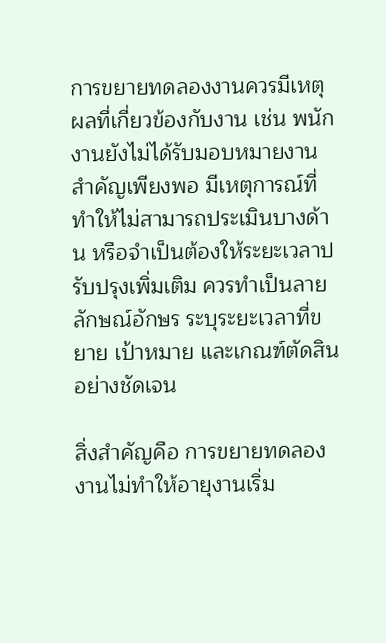การขยายทดลองงานควรมีเหตุผลที่เกี่ยวข้องกับงาน เช่น พนักงานยังไม่ได้รับมอบหมายงานสำคัญเพียงพอ มีเหตุการณ์ที่ทำให้ไม่สามารถประเมินบางด้าน หรือจำเป็นต้องให้ระยะเวลาปรับปรุงเพิ่มเติม ควรทำเป็นลายลักษณ์อักษร ระบุระยะเวลาที่ขยาย เป้าหมาย และเกณฑ์ตัดสินอย่างชัดเจน

สิ่งสำคัญคือ การขยายทดลองงานไม่ทำให้อายุงานเริ่ม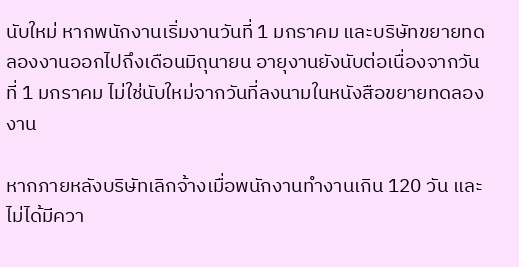นับใหม่ หากพนักงานเริ่มงานวันที่ 1 มกราคม และบริษัทขยายทดลองงานออกไปถึงเดือนมิถุนายน อายุงานยังนับต่อเนื่องจากวันที่ 1 มกราคม ไม่ใช่นับใหม่จากวันที่ลงนามในหนังสือขยายทดลองงาน

หากภายหลังบริษัทเลิกจ้างเมื่อพนักงานทำงานเกิน 120 วัน และไม่ได้มีควา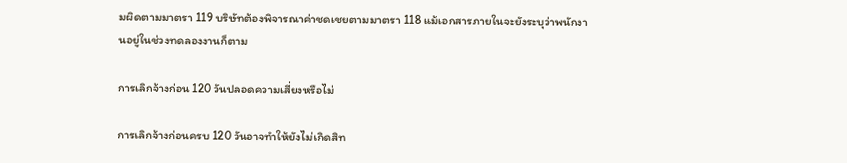มผิดตามมาตรา 119 บริษัทต้องพิจารณาค่าชดเชยตามมาตรา 118 แม้เอกสารภายในจะยังระบุว่าพนักงานอยู่ในช่วงทดลองงานก็ตาม

การเลิกจ้างก่อน 120 วันปลอดความเสี่ยงหรือไม่

การเลิกจ้างก่อนครบ 120 วันอาจทำให้ยังไม่เกิดสิท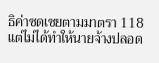ธิค่าชดเชยตามมาตรา 118 แต่ไม่ได้ทำให้นายจ้างปลอด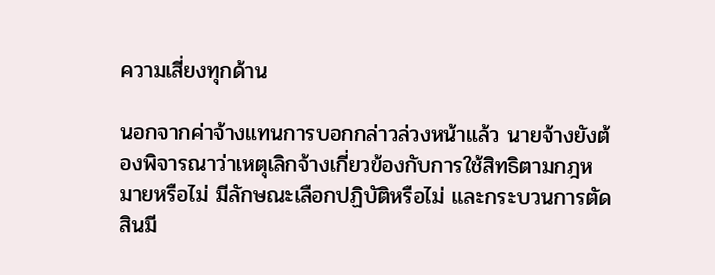ความเสี่ยงทุกด้าน

นอกจากค่าจ้างแทนการบอกกล่าวล่วงหน้าแล้ว นายจ้างยังต้องพิจารณาว่าเหตุเลิกจ้างเกี่ยวข้องกับการใช้สิทธิตามกฎหมายหรือไม่ มีลักษณะเลือกปฏิบัติหรือไม่ และกระบวนการตัดสินมี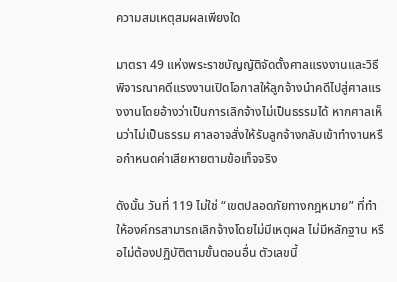ความสมเหตุสมผลเพียงใด

มาตรา 49 แห่งพระราชบัญญัติจัดตั้งศาลแรงงานและวิธีพิจารณาคดีแรงงานเปิดโอกาสให้ลูกจ้างนำคดีไปสู่ศาลแรงงานโดยอ้างว่าเป็นการเลิกจ้างไม่เป็นธรรมได้ หากศาลเห็นว่าไม่เป็นธรรม ศาลอาจสั่งให้รับลูกจ้างกลับเข้าทำงานหรือกำหนดค่าเสียหายตามข้อเท็จจริง

ดังนั้น วันที่ 119 ไม่ใช่ “เขตปลอดภัยทางกฎหมาย” ที่ทำให้องค์กรสามารถเลิกจ้างโดยไม่มีเหตุผล ไม่มีหลักฐาน หรือไม่ต้องปฏิบัติตามขั้นตอนอื่น ตัวเลขนี้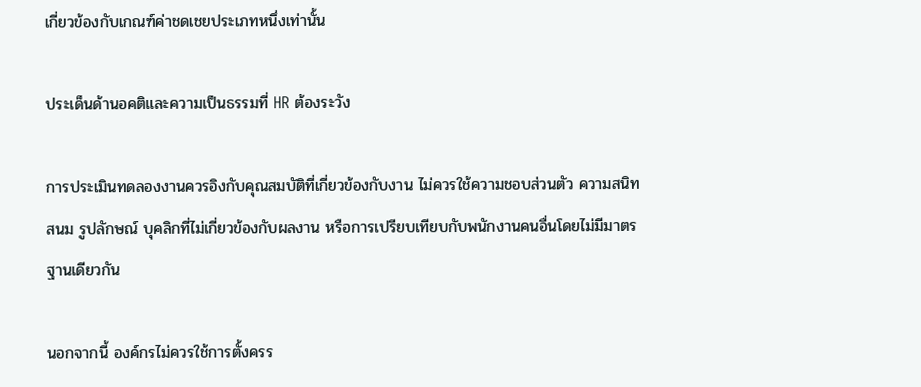เกี่ยวข้องกับเกณฑ์ค่าชดเชยประเภทหนึ่งเท่านั้น

ประเด็นด้านอคติและความเป็นธรรมที่ HR ต้องระวัง

การประเมินทดลองงานควรอิงกับคุณสมบัติที่เกี่ยวข้องกับงาน ไม่ควรใช้ความชอบส่วนตัว ความสนิทสนม รูปลักษณ์ บุคลิกที่ไม่เกี่ยวข้องกับผลงาน หรือการเปรียบเทียบกับพนักงานคนอื่นโดยไม่มีมาตรฐานเดียวกัน

นอกจากนี้ องค์กรไม่ควรใช้การตั้งครร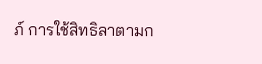ภ์ การใช้สิทธิลาตามก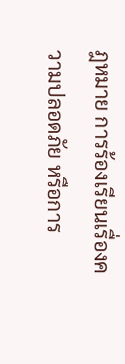ฎหมาย การร้องเรียนเรื่องความปลอดภัย หรือการ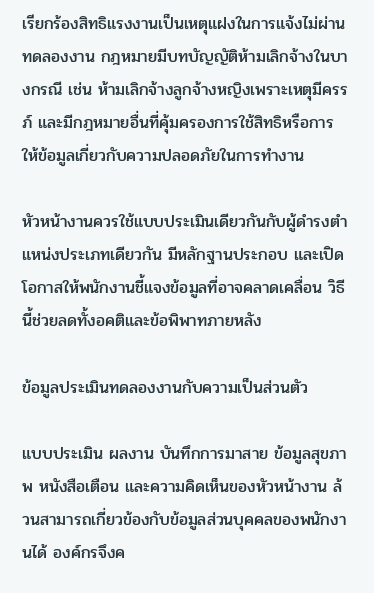เรียกร้องสิทธิแรงงานเป็นเหตุแฝงในการแจ้งไม่ผ่านทดลองงาน กฎหมายมีบทบัญญัติห้ามเลิกจ้างในบางกรณี เช่น ห้ามเลิกจ้างลูกจ้างหญิงเพราะเหตุมีครรภ์ และมีกฎหมายอื่นที่คุ้มครองการใช้สิทธิหรือการให้ข้อมูลเกี่ยวกับความปลอดภัยในการทำงาน

หัวหน้างานควรใช้แบบประเมินเดียวกันกับผู้ดำรงตำแหน่งประเภทเดียวกัน มีหลักฐานประกอบ และเปิดโอกาสให้พนักงานชี้แจงข้อมูลที่อาจคลาดเคลื่อน วิธีนี้ช่วยลดทั้งอคติและข้อพิพาทภายหลัง

ข้อมูลประเมินทดลองงานกับความเป็นส่วนตัว

แบบประเมิน ผลงาน บันทึกการมาสาย ข้อมูลสุขภาพ หนังสือเตือน และความคิดเห็นของหัวหน้างาน ล้วนสามารถเกี่ยวข้องกับข้อมูลส่วนบุคคลของพนักงานได้ องค์กรจึงค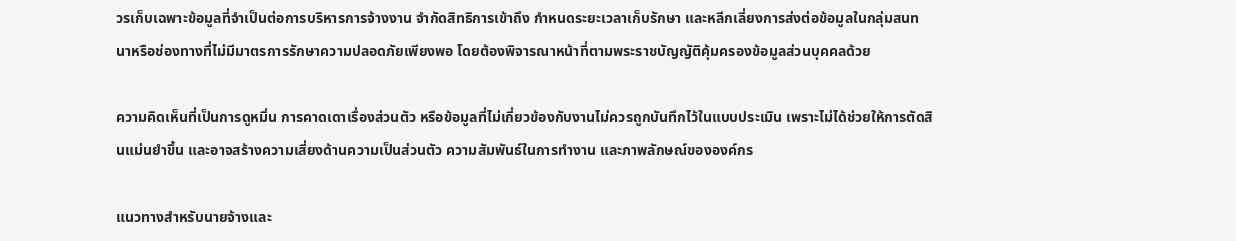วรเก็บเฉพาะข้อมูลที่จำเป็นต่อการบริหารการจ้างงาน จำกัดสิทธิการเข้าถึง กำหนดระยะเวลาเก็บรักษา และหลีกเลี่ยงการส่งต่อข้อมูลในกลุ่มสนทนาหรือช่องทางที่ไม่มีมาตรการรักษาความปลอดภัยเพียงพอ โดยต้องพิจารณาหน้าที่ตามพระราชบัญญัติคุ้มครองข้อมูลส่วนบุคคลด้วย

ความคิดเห็นที่เป็นการดูหมิ่น การคาดเดาเรื่องส่วนตัว หรือข้อมูลที่ไม่เกี่ยวข้องกับงานไม่ควรถูกบันทึกไว้ในแบบประเมิน เพราะไม่ได้ช่วยให้การตัดสินแม่นยำขึ้น และอาจสร้างความเสี่ยงด้านความเป็นส่วนตัว ความสัมพันธ์ในการทำงาน และภาพลักษณ์ขององค์กร

แนวทางสำหรับนายจ้างและ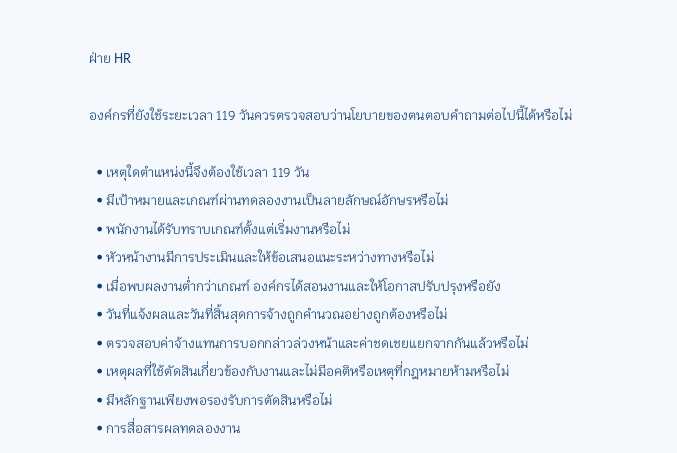ฝ่าย HR

องค์กรที่ยังใช้ระยะเวลา 119 วันควรตรวจสอบว่านโยบายของตนตอบคำถามต่อไปนี้ได้หรือไม่

  • เหตุใดตำแหน่งนี้จึงต้องใช้เวลา 119 วัน
  • มีเป้าหมายและเกณฑ์ผ่านทดลองงานเป็นลายลักษณ์อักษรหรือไม่
  • พนักงานได้รับทราบเกณฑ์ตั้งแต่เริ่มงานหรือไม่
  • หัวหน้างานมีการประเมินและให้ข้อเสนอแนะระหว่างทางหรือไม่
  • เมื่อพบผลงานต่ำกว่าเกณฑ์ องค์กรได้สอนงานและให้โอกาสปรับปรุงหรือยัง
  • วันที่แจ้งผลและวันที่สิ้นสุดการจ้างถูกคำนวณอย่างถูกต้องหรือไม่
  • ตรวจสอบค่าจ้างแทนการบอกกล่าวล่วงหน้าและค่าชดเชยแยกจากกันแล้วหรือไม่
  • เหตุผลที่ใช้ตัดสินเกี่ยวข้องกับงานและไม่มีอคติหรือเหตุที่กฎหมายห้ามหรือไม่
  • มีหลักฐานเพียงพอรองรับการตัดสินหรือไม่
  • การสื่อสารผลทดลองงาน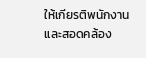ให้เกียรติพนักงานและสอดคล้อง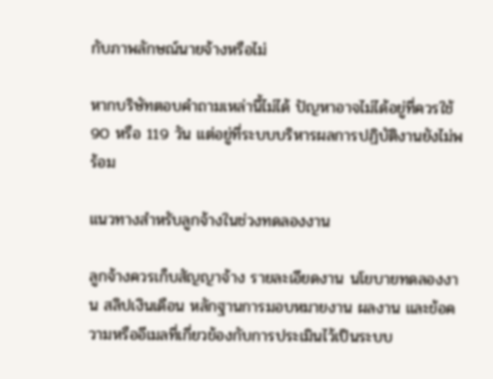กับภาพลักษณ์นายจ้างหรือไม่

หากบริษัทตอบคำถามเหล่านี้ไม่ได้ ปัญหาอาจไม่ได้อยู่ที่ควรใช้ 90 หรือ 119 วัน แต่อยู่ที่ระบบบริหารผลการปฏิบัติงานยังไม่พร้อม

แนวทางสำหรับลูกจ้างในช่วงทดลองงาน

ลูกจ้างควรเก็บสัญญาจ้าง รายละเอียดงาน นโยบายทดลองงาน สลิปเงินเดือน หลักฐานการมอบหมายงาน ผลงาน และข้อความหรืออีเมลที่เกี่ยวข้องกับการประเมินไว้เป็นระบบ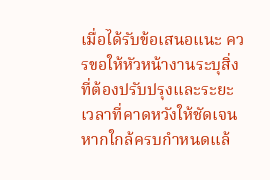เมื่อได้รับข้อเสนอแนะ ควรขอให้หัวหน้างานระบุสิ่งที่ต้องปรับปรุงและระยะเวลาที่คาดหวังให้ชัดเจน หากใกล้ครบกำหนดแล้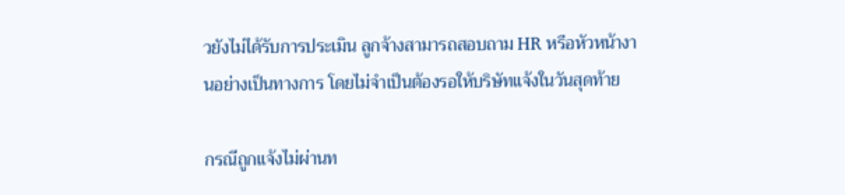วยังไม่ได้รับการประเมิน ลูกจ้างสามารถสอบถาม HR หรือหัวหน้างานอย่างเป็นทางการ โดยไม่จำเป็นต้องรอให้บริษัทแจ้งในวันสุดท้าย

กรณีถูกแจ้งไม่ผ่านท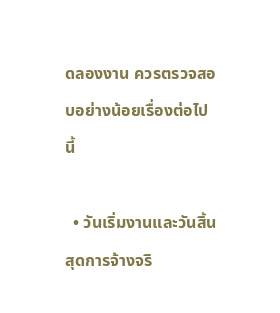ดลองงาน ควรตรวจสอบอย่างน้อยเรื่องต่อไปนี้

  • วันเริ่มงานและวันสิ้นสุดการจ้างจริ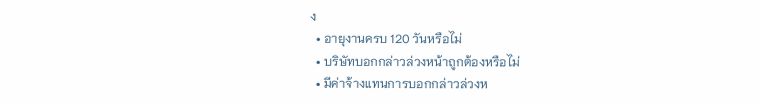ง
  • อายุงานครบ 120 วันหรือไม่
  • บริษัทบอกกล่าวล่วงหน้าถูกต้องหรือไม่
  • มีค่าจ้างแทนการบอกกล่าวล่วงห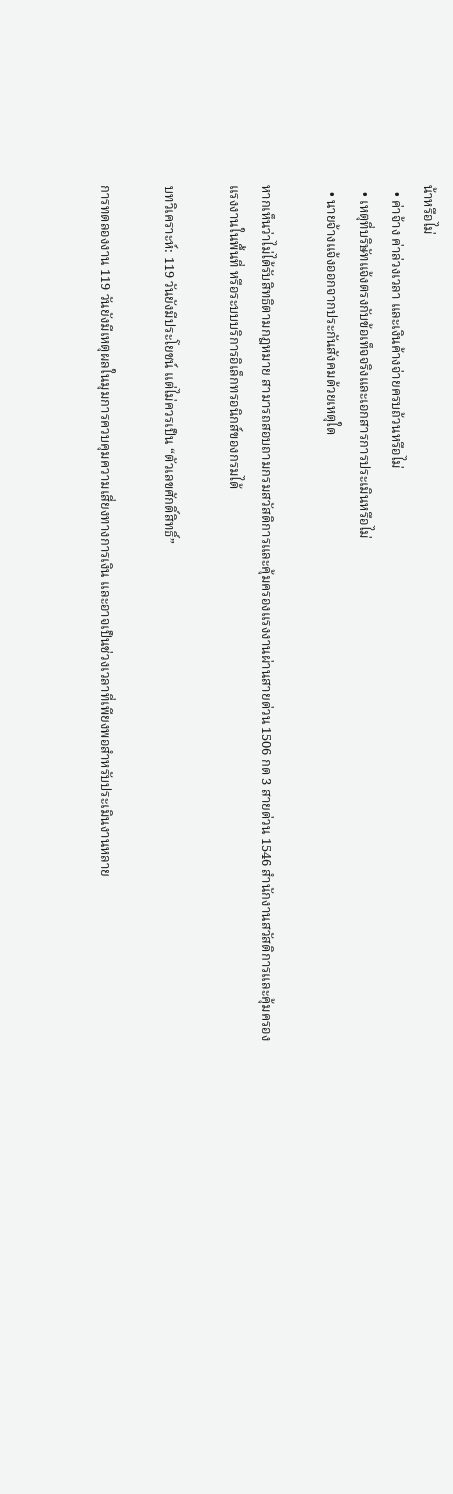น้าหรือไม่
  • ค่าจ้าง ค่าล่วงเวลา และเงินค้างจ่ายครบถ้วนหรือไม่
  • เหตุที่บริษัทแจ้งตรงกับข้อเท็จจริงและเอกสารการประเมินหรือไม่
  • นายจ้างแจ้งออกจากประกันสังคมด้วยเหตุใด

หากเห็นว่าไม่ได้รับสิทธิตามกฎหมาย สามารถสอบถามกรมสวัสดิการและคุ้มครองแรงงานผ่านสายด่วน 1506 กด 3 สายด่วน 1546 สำนักงานสวัสดิการและคุ้มครองแรงงานในพื้นที่ หรือระบบบริการอิเล็กทรอนิกส์ของกรมได้

บทวิเคราะห์: 119 วันยังมีประโยชน์ แต่ไม่ควรเป็น “ตัวเลขศักดิ์สิทธิ์”

การทดลองงาน 119 วันยังมีเหตุผลในมุมการควบคุมความเสี่ยงทางการเงิน และอาจเป็นช่วงเวลาที่เพียงพอสำหรับประเมินงานหลาย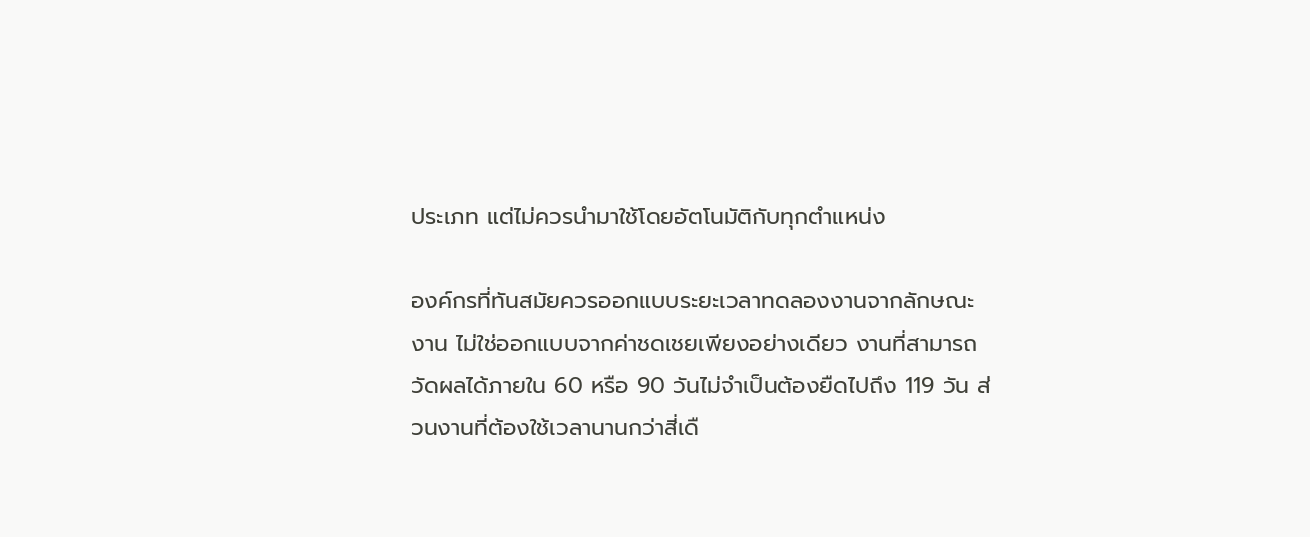ประเภท แต่ไม่ควรนำมาใช้โดยอัตโนมัติกับทุกตำแหน่ง

องค์กรที่ทันสมัยควรออกแบบระยะเวลาทดลองงานจากลักษณะงาน ไม่ใช่ออกแบบจากค่าชดเชยเพียงอย่างเดียว งานที่สามารถวัดผลได้ภายใน 60 หรือ 90 วันไม่จำเป็นต้องยืดไปถึง 119 วัน ส่วนงานที่ต้องใช้เวลานานกว่าสี่เดื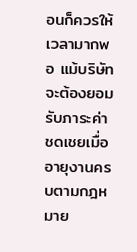อนก็ควรให้เวลามากพอ แม้บริษัทจะต้องยอมรับภาระค่าชดเชยเมื่ออายุงานครบตามกฎหมาย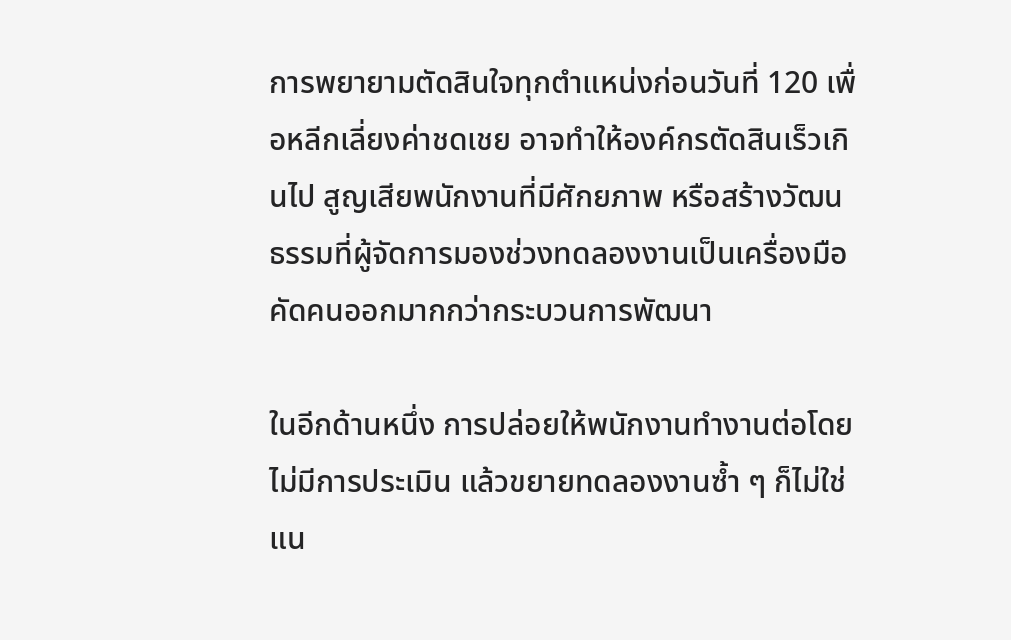การพยายามตัดสินใจทุกตำแหน่งก่อนวันที่ 120 เพื่อหลีกเลี่ยงค่าชดเชย อาจทำให้องค์กรตัดสินเร็วเกินไป สูญเสียพนักงานที่มีศักยภาพ หรือสร้างวัฒนธรรมที่ผู้จัดการมองช่วงทดลองงานเป็นเครื่องมือคัดคนออกมากกว่ากระบวนการพัฒนา

ในอีกด้านหนึ่ง การปล่อยให้พนักงานทำงานต่อโดยไม่มีการประเมิน แล้วขยายทดลองงานซ้ำ ๆ ก็ไม่ใช่แน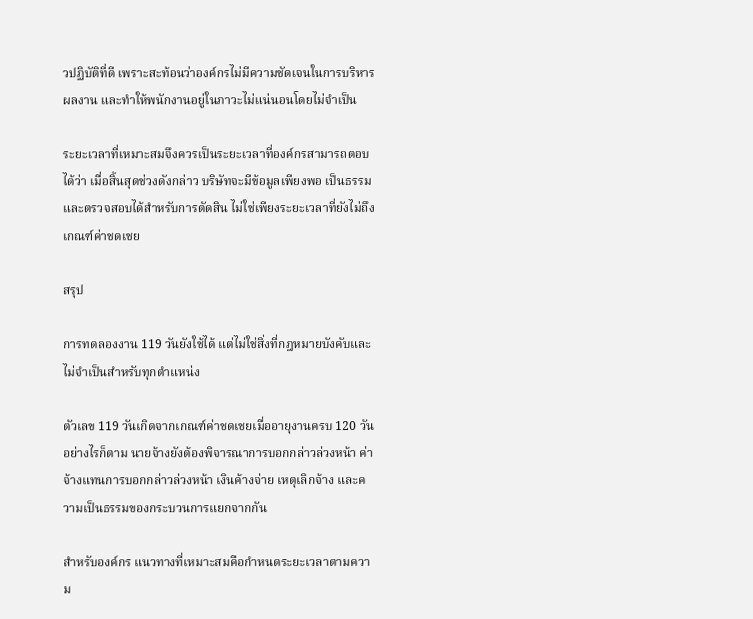วปฏิบัติที่ดี เพราะสะท้อนว่าองค์กรไม่มีความชัดเจนในการบริหารผลงาน และทำให้พนักงานอยู่ในภาวะไม่แน่นอนโดยไม่จำเป็น

ระยะเวลาที่เหมาะสมจึงควรเป็นระยะเวลาที่องค์กรสามารถตอบได้ว่า เมื่อสิ้นสุดช่วงดังกล่าว บริษัทจะมีข้อมูลเพียงพอ เป็นธรรม และตรวจสอบได้สำหรับการตัดสิน ไม่ใช่เพียงระยะเวลาที่ยังไม่ถึงเกณฑ์ค่าชดเชย

สรุป

การทดลองงาน 119 วันยังใช้ได้ แต่ไม่ใช่สิ่งที่กฎหมายบังคับและไม่จำเป็นสำหรับทุกตำแหน่ง

ตัวเลข 119 วันเกิดจากเกณฑ์ค่าชดเชยเมื่ออายุงานครบ 120 วัน อย่างไรก็ตาม นายจ้างยังต้องพิจารณาการบอกกล่าวล่วงหน้า ค่าจ้างแทนการบอกกล่าวล่วงหน้า เงินค้างจ่าย เหตุเลิกจ้าง และความเป็นธรรมของกระบวนการแยกจากกัน

สำหรับองค์กร แนวทางที่เหมาะสมคือกำหนดระยะเวลาตามความ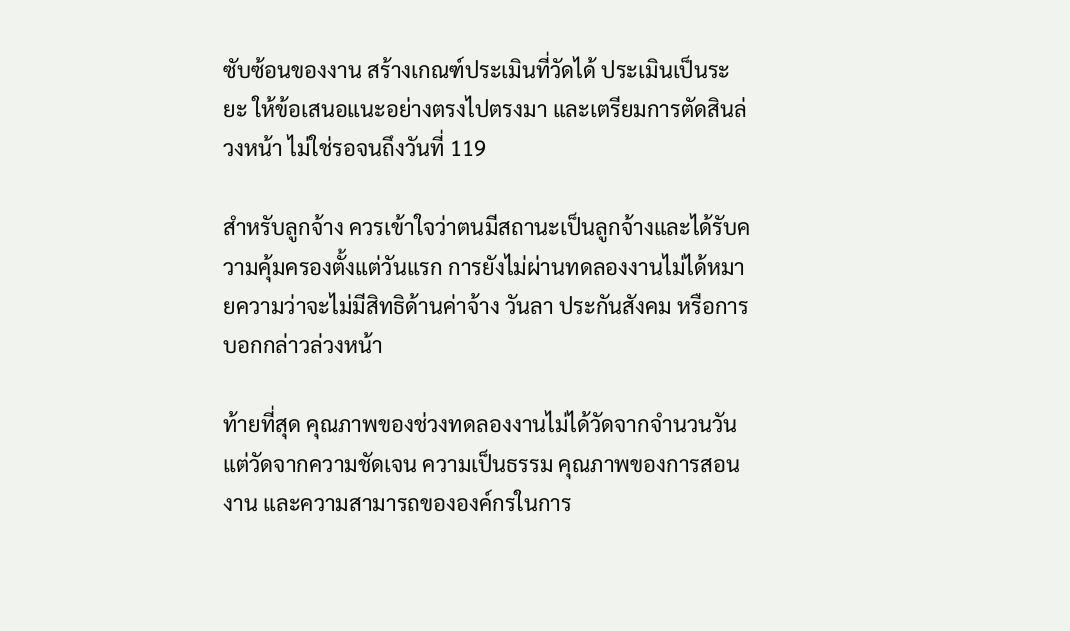ซับซ้อนของงาน สร้างเกณฑ์ประเมินที่วัดได้ ประเมินเป็นระยะ ให้ข้อเสนอแนะอย่างตรงไปตรงมา และเตรียมการตัดสินล่วงหน้า ไม่ใช่รอจนถึงวันที่ 119

สำหรับลูกจ้าง ควรเข้าใจว่าตนมีสถานะเป็นลูกจ้างและได้รับความคุ้มครองตั้งแต่วันแรก การยังไม่ผ่านทดลองงานไม่ได้หมายความว่าจะไม่มีสิทธิด้านค่าจ้าง วันลา ประกันสังคม หรือการบอกกล่าวล่วงหน้า

ท้ายที่สุด คุณภาพของช่วงทดลองงานไม่ได้วัดจากจำนวนวัน แต่วัดจากความชัดเจน ความเป็นธรรม คุณภาพของการสอนงาน และความสามารถขององค์กรในการ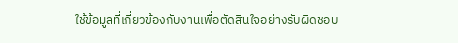ใช้ข้อมูลที่เกี่ยวข้องกับงานเพื่อตัดสินใจอย่างรับผิดชอบ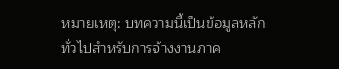หมายเหตุ: บทความนี้เป็นข้อมูลหลักทั่วไปสำหรับการจ้างงานภาค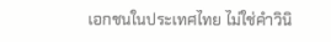เอกชนในประเทศไทย ไม่ใช่คำวินิ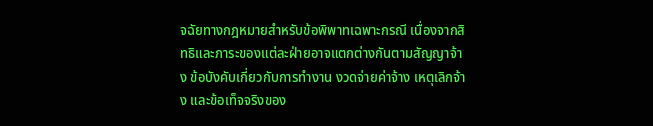จฉัยทางกฎหมายสำหรับข้อพิพาทเฉพาะกรณี เนื่องจากสิทธิและภาระของแต่ละฝ่ายอาจแตกต่างกันตามสัญญาจ้าง ข้อบังคับเกี่ยวกับการทำงาน งวดจ่ายค่าจ้าง เหตุเลิกจ้าง และข้อเท็จจริงของ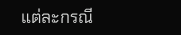แต่ละกรณี